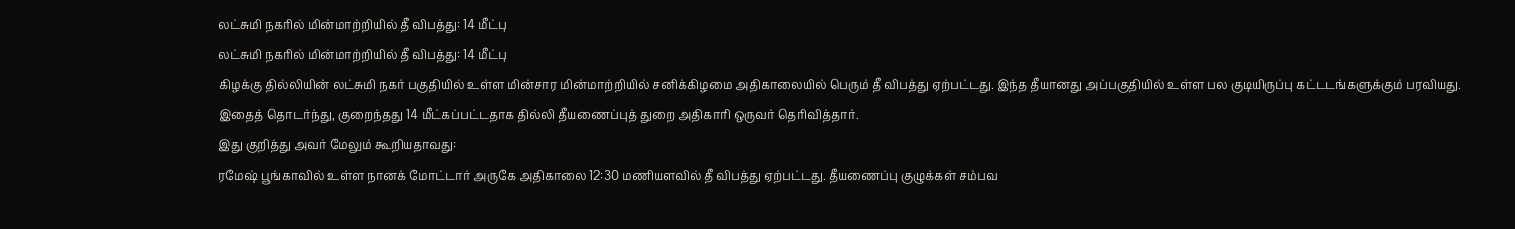லட்சுமி நகரில் மின்மாற்றியில் தீ விபத்து: 14 மீட்பு
லட்சுமி நகரில் மின்மாற்றியில் தீ விபத்து: 14 மீட்பு
கிழக்கு தில்லியின் லட்சுமி நகர் பகுதியில் உள்ள மின்சார மின்மாற்றியில் சனிக்கிழமை அதிகாலையில் பெரும் தீ விபத்து ஏற்பட்டது. இந்த தீயானது அப்பகுதியில் உள்ள பல குடியிருப்பு கட்டடங்களுக்கும் பரவியது. இதைத் தொடர்ந்து, குறைந்தது 14 மீட்கப்பட்டதாக தில்லி தீயணைப்புத் துறை அதிகாரி ஒருவர் தெரிவித்தார்.
இது குறித்து அவர் மேலும் கூறியதாவது:
ரமேஷ் பூங்காவில் உள்ள நானக் மோட்டார் அருகே அதிகாலை 12:30 மணியளவில் தீ விபத்து ஏற்பட்டது. தீயணைப்பு குழுக்கள் சம்பவ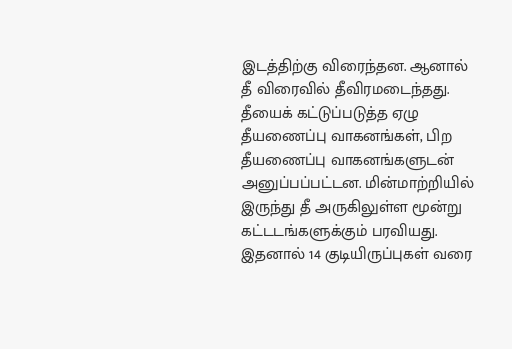இடத்திற்கு விரைந்தன. ஆனால் தீ விரைவில் தீவிரமடைந்தது. தீயைக் கட்டுப்படுத்த ஏழு தீயணைப்பு வாகனங்கள், பிற தீயணைப்பு வாகனங்களுடன் அனுப்பப்பட்டன. மின்மாற்றியில் இருந்து தீ அருகிலுள்ள மூன்று கட்டடங்களுக்கும் பரவியது. இதனால் 14 குடியிருப்புகள் வரை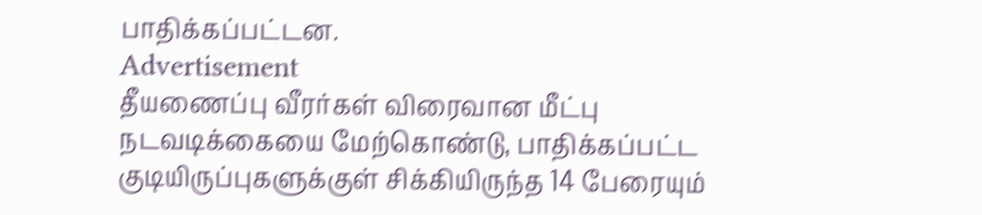பாதிக்கப்பட்டன.
Advertisement
தீயணைப்பு வீரர்கள் விரைவான மீட்பு நடவடிக்கையை மேற்கொண்டு, பாதிக்கப்பட்ட குடியிருப்புகளுக்குள் சிக்கியிருந்த 14 பேரையும்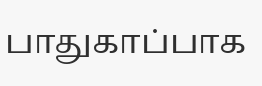பாதுகாப்பாக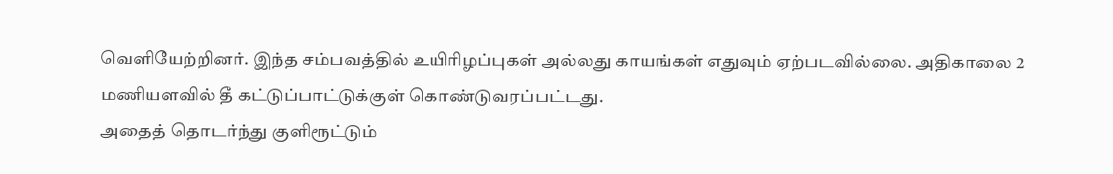வெளியேற்றினர். இந்த சம்பவத்தில் உயிரிழப்புகள் அல்லது காயங்கள் எதுவும் ஏற்படவில்லை. அதிகாலை 2 மணியளவில் தீ கட்டுப்பாட்டுக்குள் கொண்டுவரப்பட்டது.
அதைத் தொடர்ந்து குளிரூட்டும்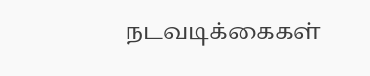நடவடிக்கைகள்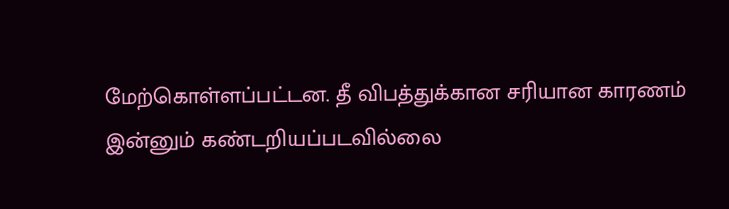மேற்கொள்ளப்பட்டன. தீ விபத்துக்கான சரியான காரணம் இன்னும் கண்டறியப்படவில்லை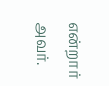என்றார் அவர்.